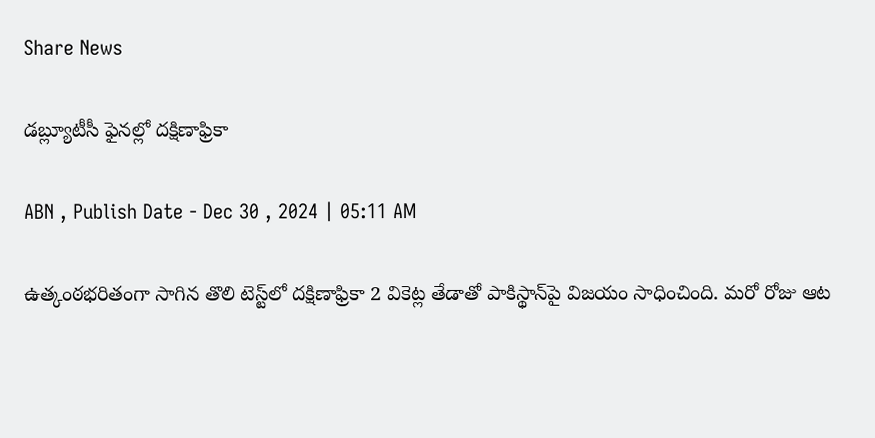Share News

డబ్ల్యూటీసీ ఫైనల్లో దక్షిణాఫ్రికా

ABN , Publish Date - Dec 30 , 2024 | 05:11 AM

ఉత్కంఠభరితంగా సాగిన తొలి టెస్ట్‌లో దక్షిణాఫ్రికా 2 వికెట్ల తేడాతో పాకిస్థాన్‌పై విజయం సాధించింది. మరో రోజు ఆట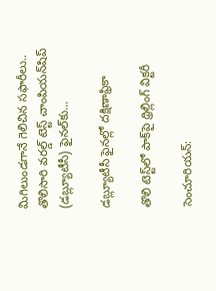మిగిలుండగానే గెలిచిన సఫారీలు.. తొలిసారి వరల్డ్‌ టెస్ట్‌ చాంపియన్‌షిప్‌ (డబ్ల్యూటీసీ) ఫైనల్‌కు...

డబ్ల్యూటీసీ ఫైనల్లో దక్షిణాఫ్రికా

తొలి టెస్ట్‌లో పాక్‌పై థ్రిల్లింగ్‌ విక్టరీ

సెంచూరియన్‌: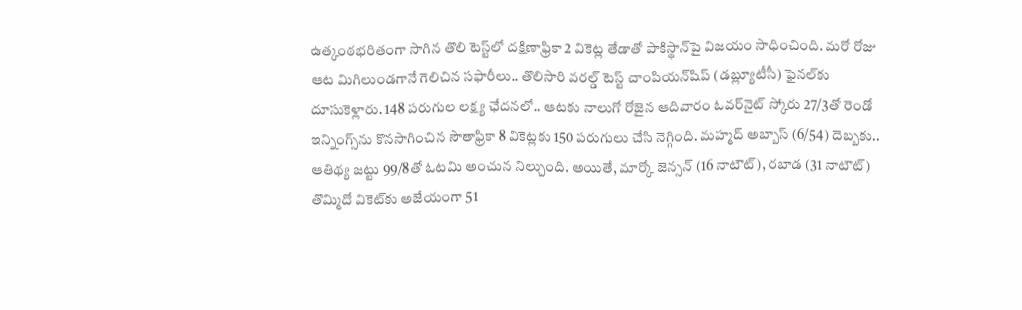ఉత్కంఠభరితంగా సాగిన తొలి టెస్ట్‌లో దక్షిణాఫ్రికా 2 వికెట్ల తేడాతో పాకిస్థాన్‌పై విజయం సాధించింది. మరో రోజు ఆట మిగిలుండగానే గెలిచిన సఫారీలు.. తొలిసారి వరల్డ్‌ టెస్ట్‌ చాంపియన్‌షిప్‌ (డబ్ల్యూటీసీ) ఫైనల్‌కు దూసుకెళ్లారు. 148 పరుగుల లక్ష్య ఛేదనలో.. ఆటకు నాలుగో రోజైన ఆదివారం ఓవర్‌నైట్‌ స్కోరు 27/3తో రెండో ఇన్నింగ్స్‌ను కొనసాగించిన సౌతాఫ్రికా 8 వికెట్లకు 150 పరుగులు చేసి నెగ్గింది. మహ్మద్‌ అబ్బాస్‌ (6/54) దెబ్బకు.. ఆతిథ్య జట్టు 99/8తో ఓటమి అంచున నిల్చుంది. అయితే, మార్కో జెన్సన్‌ (16 నాటౌట్‌), రబాడ (31 నాటౌట్‌) తొమ్మిదో వికెట్‌కు అజేయంగా 51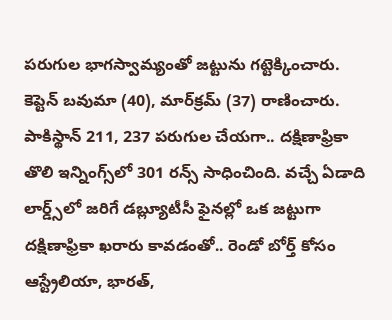పరుగుల భాగస్వామ్యంతో జట్టును గట్టెక్కించారు. కెప్టెన్‌ బవుమా (40), మార్‌క్రమ్‌ (37) రాణించారు. పాకిస్థాన్‌ 211, 237 పరుగుల చేయగా.. దక్షిణాఫ్రికా తొలి ఇన్నింగ్స్‌లో 301 రన్స్‌ సాధించింది. వచ్చే ఏడాది లార్డ్స్‌లో జరిగే డబ్ల్యూటీసీ ఫైనల్లో ఒక జట్టుగా దక్షిణాఫ్రికా ఖరారు కావడంతో.. రెండో బోర్త్‌ కోసం ఆస్ట్రేలియా, భారత్‌,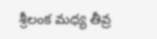శ్రీలంక మధ్య తీవ్ర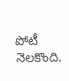పోటీ నెలకొంది.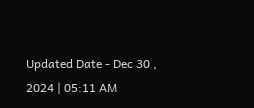Updated Date - Dec 30 , 2024 | 05:11 AM